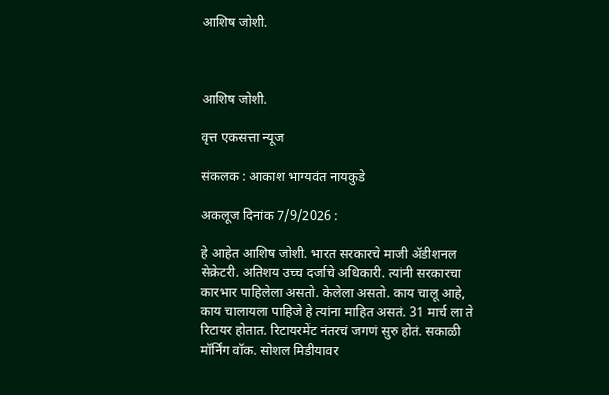आशिष जोशी.



आशिष जोशी.

वृत्त एकसत्ता न्यूज

संकलक : आकाश भाग्यवंत नायकुडे

अकलूज दिनांक 7/9/2026 :

हे आहेत आशिष जोशी. भारत सरकारचे माजी ॲडीशनल सेक्रेटरी. अतिशय उच्च दर्जाचे अधिकारी. त्यांनी सरकारचा कारभार पाहिलेला असतो. केलेला असतो. काय चालू आहे, काय चालायला पाहिजे हे त्यांना माहित असतं. 31 मार्च ला ते रिटायर होतात. रिटायरमेंट नंतरचं जगणं सुरु होतं. सकाळी मॉर्निंग वॉक. सोशल मिडीयावर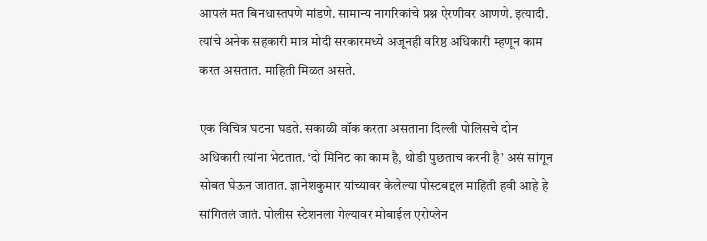आपलं मत बिनधास्तपणे मांडणे. सामान्य नागरिकांचे प्रश्न ऐरणीवर आणणे. इत्यादी. त्यांचे अनेक सहकारी मात्र मोदी सरकारमध्ये अजूनही वरिष्ठ अधिकारी म्हणून काम करत असतात. माहिती मिळत असते.

एक विचित्र घटना घडते. सकाळी वॉक करता असताना दिल्ली पोलिसचे दोन अधिकारी त्यांना भेटतात. ‘दो मिनिट का काम है, थोडी पुछताच करनी है’ असं सांगून सोबत घेऊन जातात. ज्ञानेशकुमार यांच्यावर केलेल्या पोस्टबद्दल माहिती हवी आहे हे सांगितलं जातं. पोलीस स्टेशनला गेल्यावर मोबाईल एरोप्लेन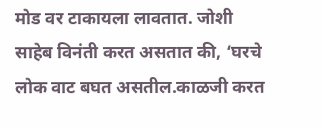मोड वर टाकायला लावतात. जोशी साहेब विनंती करत असतात की, ‘घरचे लोक वाट बघत असतील.काळजी करत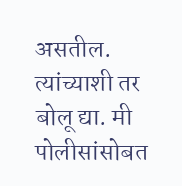असतील. त्यांच्याशी तर बोलू द्या. मी पोलीसांसोबत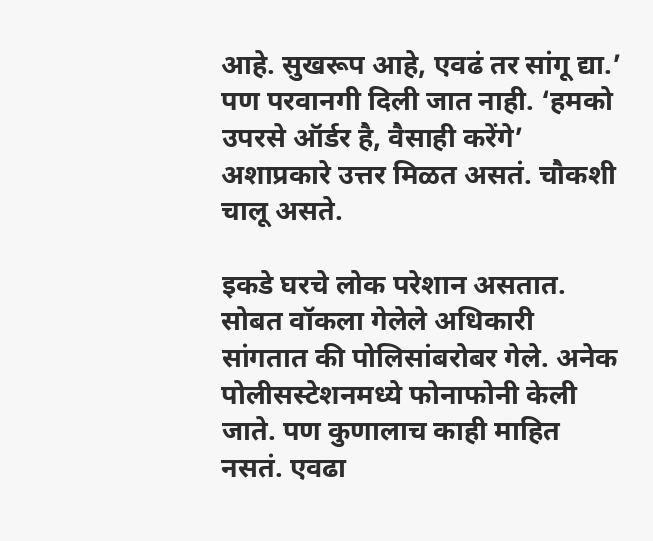आहे. सुखरूप आहे, एवढं तर सांगू द्या.’ पण परवानगी दिली जात नाही. ‘हमको उपरसे ऑर्डर है, वैसाही करेंगे’ अशाप्रकारे उत्तर मिळत असतं. चौकशी चालू असते.

इकडे घरचे लोक परेशान असतात. सोबत वॉकला गेलेले अधिकारी सांगतात की पोलिसांबरोबर गेले. अनेक पोलीसस्टेशनमध्ये फोनाफोनी केली जाते. पण कुणालाच काही माहित नसतं. एवढा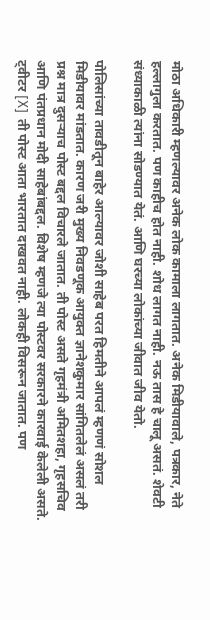मोठा अधिकारी म्हणल्यावर अनेक लोक कामाला लागतात. अनेक मिडीयावाले, पत्रकार, नेते हल्लागुला करतात. पण काहीच होत नाही. शोध लागत नाही. नऊ तास हे चालू असतं. शेवटी संध्याकाळी त्यांना सोडण्यात येतं. आणि घरच्या लोकांच्या जीवात जीव येतो.

पोलिसांच्या तावडीतून बाहेर आल्यावर जोशी साहेब परत हिमतीने आपलं म्हणणं सोशल मिडीयावर मांडतात. कारण जरी मुख्य निवडणूक आयुक्त ज्ञानेशकुमार सांगितलेलं असलं तरी प्रश्न मात्र दुसऱ्याच पोस्ट बद्दल विचारले जातात. ती पोस्ट असते गृहमंत्री अमितशहा, गृहसचिव आणि पंतप्रधान मोदी साहेबांबद्दल. विशेष म्हणजे त्या पोस्टवर सरकारने कारवाई केलेली असते. ट्वीटर [X]  ती पोस्ट आता भारतात दाखवत नाही. लोकही विसरून जातात. पण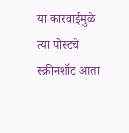या कारवाईमुळे त्या पोस्टचे स्क्रीनशॉट आता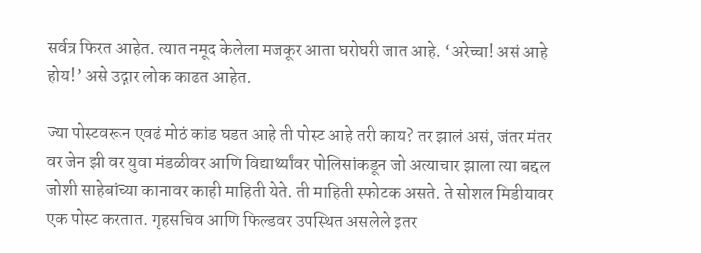सर्वत्र फिरत आहेत. त्यात नमूद केलेला मजकूर आता घरोघरी जात आहे. ‘अरेच्चा! असं आहे होय!’ असे उद्गार लोक काढत आहेत.

ज्या पोस्टवरून एवढं मोठं कांड घडत आहे ती पोस्ट आहे तरी काय? तर झालं असं, जंतर मंतर वर जेन झी वर युवा मंडळीवर आणि विद्यार्थ्यांवर पोलिसांकडून जो अत्याचार झाला त्या बद्दल जोशी साहेबांच्या कानावर काही माहिती येते. ती माहिती स्फोटक असते. ते सोशल मिडीयावर एक पोस्ट करतात. गृहसचिव आणि फिल्डवर उपस्थित असलेले इतर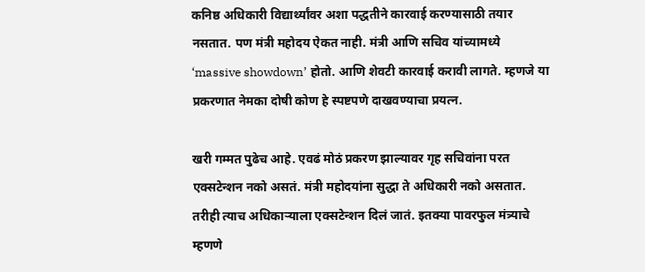कनिष्ठ अधिकारी विद्यार्थ्यांवर अशा पद्धतीने कारवाई करण्यासाठी तयार नसतात. पण मंत्री महोदय ऐकत नाही. मंत्री आणि सचिव यांच्यामध्ये ‘massive showdown’ होतो. आणि शेवटी कारवाई करावी लागते. म्हणजे या प्रकरणात नेमका दोषी कोण हे स्पष्टपणे दाखवण्याचा प्रयत्न.

खरी गम्मत पुढेच आहे. एवढं मोठं प्रकरण झाल्यावर गृह सचिवांना परत एक्सटेन्शन नको असतं. मंत्री महोदयांना सुद्धा ते अधिकारी नको असतात. तरीही त्याच अधिकाऱ्याला एक्सटेन्शन दिलं जातं. इतक्या पावरफुल मंत्र्याचे म्हणणे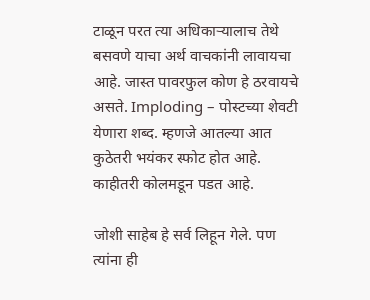टाळून परत त्या अधिकाऱ्यालाच तेथे बसवणे याचा अर्थ वाचकांनी लावायचा आहे. जास्त पावरफुल कोण हे ठरवायचे असते. Imploding – पोस्टच्या शेवटी येणारा शब्द. म्हणजे आतल्या आत कुठेतरी भयंकर स्फोट होत आहे. काहीतरी कोलमडून पडत आहे.

जोशी साहेब हे सर्व लिहून गेले. पण त्यांना ही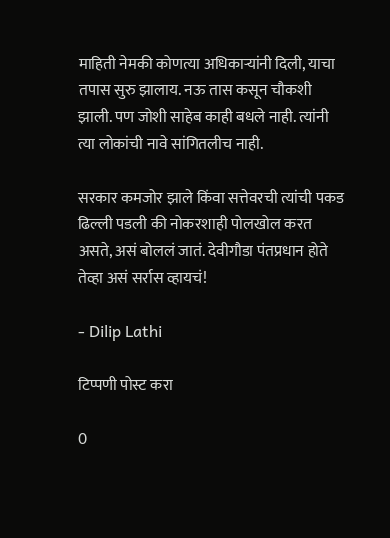माहिती नेमकी कोणत्या अधिकाऱ्यांनी दिली, याचा तपास सुरु झालाय. नऊ तास कसून चौकशी झाली. पण जोशी साहेब काही बधले नाही. त्यांनी त्या लोकांची नावे सांगितलीच नाही.

सरकार कमजोर झाले किंवा सत्तेवरची त्यांची पकड ढिल्ली पडली की नोकरशाही पोलखोल करत असते, असं बोललं जातं. देवीगौडा पंतप्रधान होते तेव्हा असं सर्रास व्हायचं!

- Dilip Lathi

टिप्पणी पोस्ट करा

0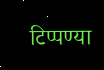टिप्पण्या